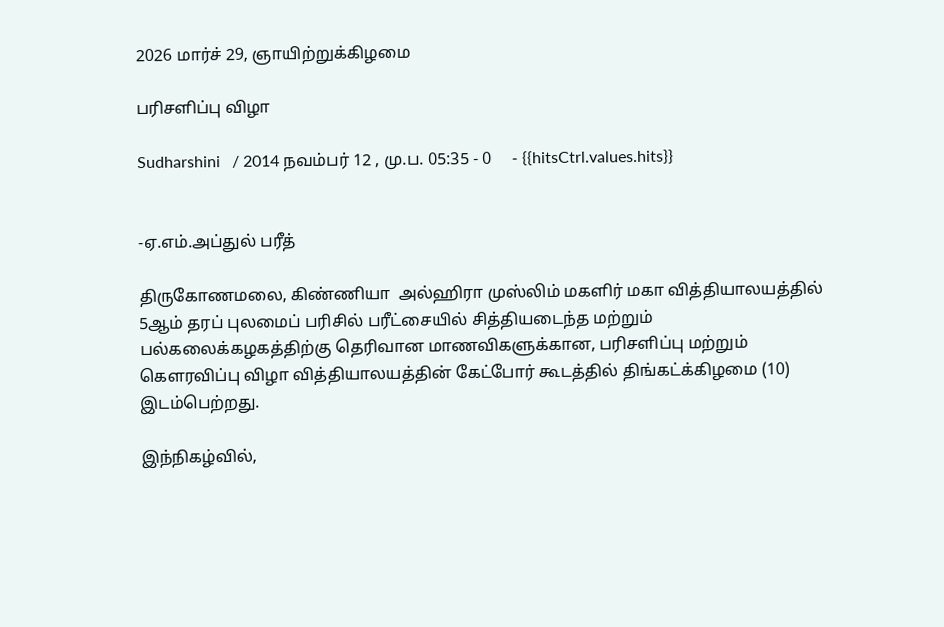2026 மார்ச் 29, ஞாயிற்றுக்கிழமை

பரிசளிப்பு விழா

Sudharshini   / 2014 நவம்பர் 12 , மு.ப. 05:35 - 0     - {{hitsCtrl.values.hits}}


-ஏ.எம்.அப்துல் பரீத்

திருகோணமலை, கிண்ணியா  அல்ஹிரா முஸ்லிம் மகளிர் மகா வித்தியாலயத்தில் 5ஆம் தரப் புலமைப் பரிசில் பரீட்சையில் சித்தியடைந்த மற்றும் பல்கலைக்கழகத்திற்கு தெரிவான மாணவிகளுக்கான, பரிசளிப்பு மற்றும் கௌரவிப்பு விழா வித்தியாலயத்தின் கேட்போர் கூடத்தில் திங்கட்க்கிழமை (10)  இடம்பெற்றது.

இந்நிகழ்வில்,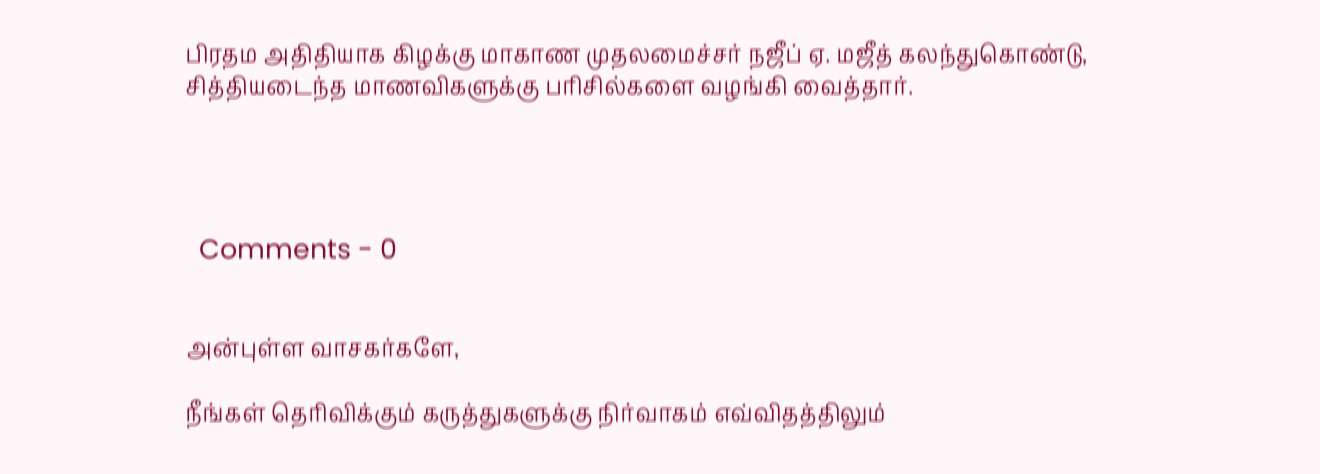பிரதம அதிதியாக கிழக்கு மாகாண முதலமைச்சர் நஜீப் ஏ. மஜீத் கலந்துகொண்டு, சித்தியடைந்த மாணவிகளுக்கு பரிசில்களை வழங்கி வைத்தார்.




  Comments - 0


அன்புள்ள வாசகர்களே,

நீங்கள் தெரிவிக்கும் கருத்துகளுக்கு நிர்வாகம் எவ்விதத்திலும்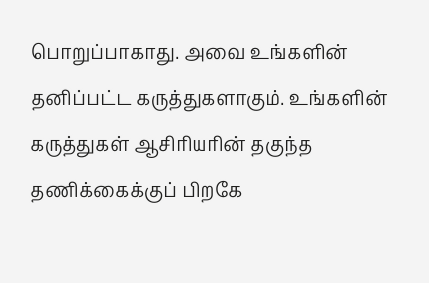பொறுப்பாகாது. அவை உங்களின் தனிப்பட்ட கருத்துகளாகும். உங்களின் கருத்துகள் ஆசிரியரின் தகுந்த தணிக்கைக்குப் பிறகே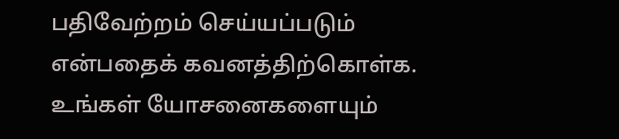பதிவேற்றம் செய்யப்படும் என்பதைக் கவனத்திற்கொள்க. உங்கள் யோசனைகளையும்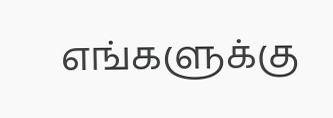எங்களுக்கு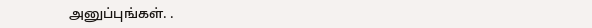அனுப்புங்கள். .